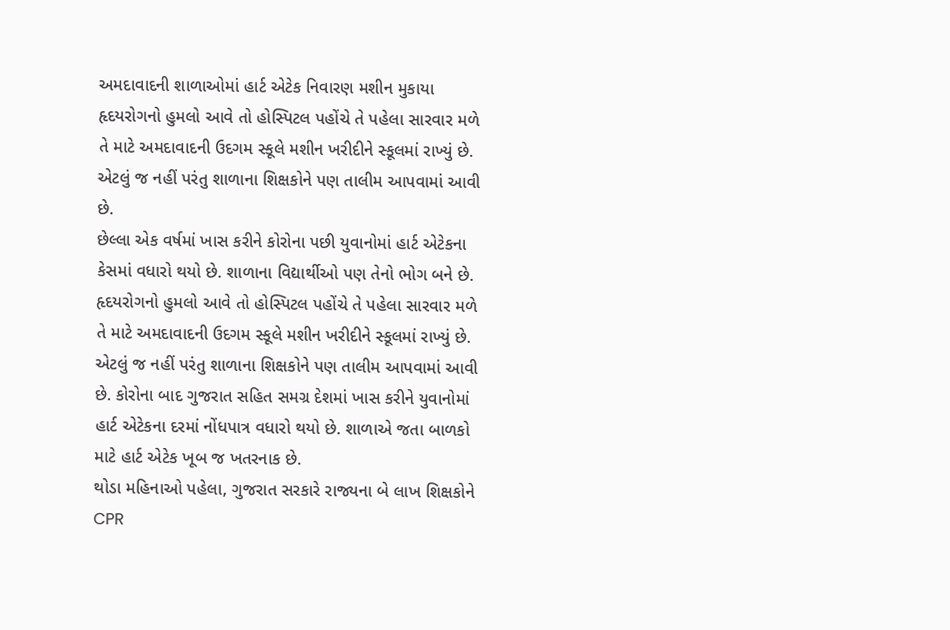અમદાવાદની શાળાઓમાં હાર્ટ એટેક નિવારણ મશીન મુકાયા
હૃદયરોગનો હુમલો આવે તો હોસ્પિટલ પહોંચે તે પહેલા સારવાર મળે તે માટે અમદાવાદની ઉદગમ સ્કૂલે મશીન ખરીદીને સ્કૂલમાં રાખ્યું છે. એટલું જ નહીં પરંતુ શાળાના શિક્ષકોને પણ તાલીમ આપવામાં આવી છે.
છેલ્લા એક વર્ષમાં ખાસ કરીને કોરોના પછી યુવાનોમાં હાર્ટ એટેકના કેસમાં વધારો થયો છે. શાળાના વિદ્યાર્થીઓ પણ તેનો ભોગ બને છે. હૃદયરોગનો હુમલો આવે તો હોસ્પિટલ પહોંચે તે પહેલા સારવાર મળે તે માટે અમદાવાદની ઉદગમ સ્કૂલે મશીન ખરીદીને સ્કૂલમાં રાખ્યું છે. એટલું જ નહીં પરંતુ શાળાના શિક્ષકોને પણ તાલીમ આપવામાં આવી છે. કોરોના બાદ ગુજરાત સહિત સમગ્ર દેશમાં ખાસ કરીને યુવાનોમાં હાર્ટ એટેકના દરમાં નોંધપાત્ર વધારો થયો છે. શાળાએ જતા બાળકો માટે હાર્ટ એટેક ખૂબ જ ખતરનાક છે.
થોડા મહિનાઓ પહેલા, ગુજરાત સરકારે રાજ્યના બે લાખ શિક્ષકોને CPR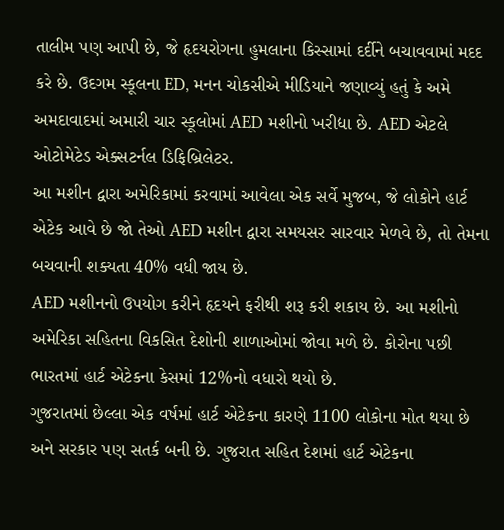તાલીમ પણ આપી છે, જે હૃદયરોગના હુમલાના કિસ્સામાં દર્દીને બચાવવામાં મદદ કરે છે. ઉદગમ સ્કૂલના ED, મનન ચોકસીએ મીડિયાને જણાવ્યું હતું કે અમે અમદાવાદમાં અમારી ચાર સ્કૂલોમાં AED મશીનો ખરીદ્યા છે. AED એટલે ઓટોમેટેડ એક્સટર્નલ ડિફિબ્રિલેટર.
આ મશીન દ્વારા અમેરિકામાં કરવામાં આવેલા એક સર્વે મુજબ, જે લોકોને હાર્ટ એટેક આવે છે જો તેઓ AED મશીન દ્વારા સમયસર સારવાર મેળવે છે, તો તેમના બચવાની શક્યતા 40% વધી જાય છે.
AED મશીનનો ઉપયોગ કરીને હૃદયને ફરીથી શરૂ કરી શકાય છે. આ મશીનો અમેરિકા સહિતના વિકસિત દેશોની શાળાઓમાં જોવા મળે છે. કોરોના પછી ભારતમાં હાર્ટ એટેકના કેસમાં 12%નો વધારો થયો છે.
ગુજરાતમાં છેલ્લા એક વર્ષમાં હાર્ટ એટેકના કારણે 1100 લોકોના મોત થયા છે અને સરકાર પણ સતર્ક બની છે. ગુજરાત સહિત દેશમાં હાર્ટ એટેકના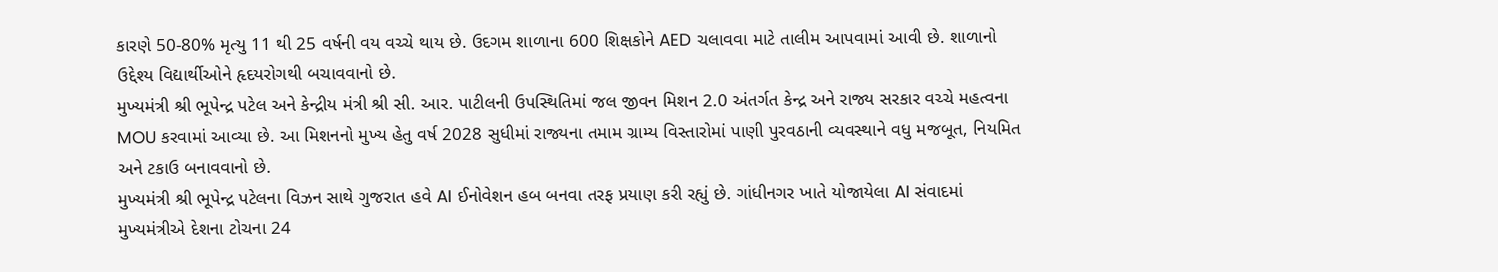કારણે 50-80% મૃત્યુ 11 થી 25 વર્ષની વય વચ્ચે થાય છે. ઉદગમ શાળાના 600 શિક્ષકોને AED ચલાવવા માટે તાલીમ આપવામાં આવી છે. શાળાનો ઉદ્દેશ્ય વિદ્યાર્થીઓને હૃદયરોગથી બચાવવાનો છે.
મુખ્યમંત્રી શ્રી ભૂપેન્દ્ર પટેલ અને કેન્દ્રીય મંત્રી શ્રી સી. આર. પાટીલની ઉપસ્થિતિમાં જલ જીવન મિશન 2.0 અંતર્ગત કેન્દ્ર અને રાજ્ય સરકાર વચ્ચે મહત્વના MOU કરવામાં આવ્યા છે. આ મિશનનો મુખ્ય હેતુ વર્ષ 2028 સુધીમાં રાજ્યના તમામ ગ્રામ્ય વિસ્તારોમાં પાણી પુરવઠાની વ્યવસ્થાને વધુ મજબૂત, નિયમિત અને ટકાઉ બનાવવાનો છે.
મુખ્યમંત્રી શ્રી ભૂપેન્દ્ર પટેલના વિઝન સાથે ગુજરાત હવે AI ઈનોવેશન હબ બનવા તરફ પ્રયાણ કરી રહ્યું છે. ગાંધીનગર ખાતે યોજાયેલા AI સંવાદમાં મુખ્યમંત્રીએ દેશના ટોચના 24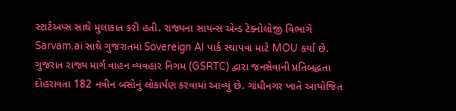સ્ટાર્ટઅપ્સ સાથે મુલાકાત કરી હતી. રાજ્યના સાયન્સ એન્ડ ટેક્નોલોજી વિભાગે Sarvam.ai સાથે ગુજરાતમાં Sovereign AI પાર્ક સ્થાપવા માટે MOU કર્યા છે.
ગુજરાત રાજ્ય માર્ગ વાહન વ્યવહાર નિગમ (GSRTC) દ્વારા જનસેવાની પ્રતિબદ્ધતા દોહરાવતા 182 નવીન બસોનું લોકાર્પણ કરવામાં આવ્યું છે. ગાંધીનગર ખાતે આયોજિત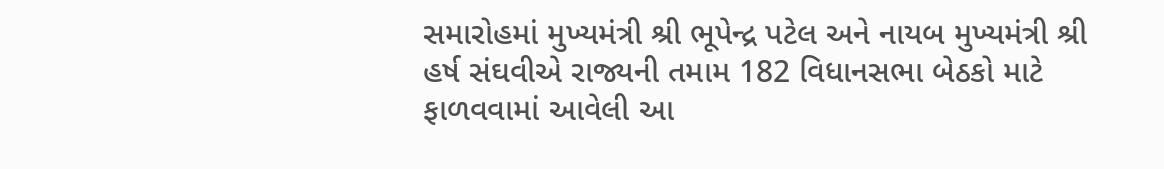સમારોહમાં મુખ્યમંત્રી શ્રી ભૂપેન્દ્ર પટેલ અને નાયબ મુખ્યમંત્રી શ્રી હર્ષ સંઘવીએ રાજ્યની તમામ 182 વિધાનસભા બેઠકો માટે ફાળવવામાં આવેલી આ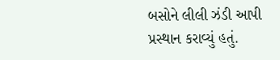બસોને લીલી ઝંડી આપી પ્રસ્થાન કરાવ્યું હતું.